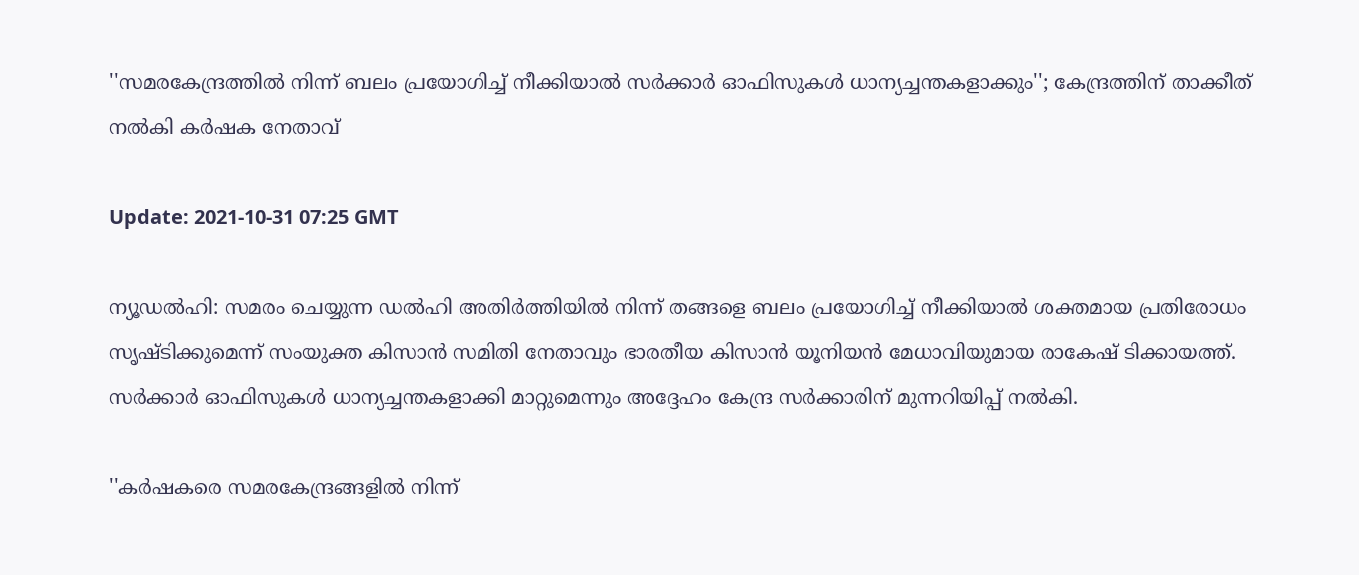''സമരകേന്ദ്രത്തില്‍ നിന്ന് ബലം പ്രയോഗിച്ച് നീക്കിയാല്‍ സര്‍ക്കാര്‍ ഓഫിസുകള്‍ ധാന്യച്ചന്തകളാക്കും''; കേന്ദ്രത്തിന് താക്കീത് നല്‍കി കര്‍ഷക നേതാവ്

Update: 2021-10-31 07:25 GMT

ന്യൂഡല്‍ഹി: സമരം ചെയ്യുന്ന ഡല്‍ഹി അതിര്‍ത്തിയില്‍ നിന്ന് തങ്ങളെ ബലം പ്രയോഗിച്ച് നീക്കിയാല്‍ ശക്തമായ പ്രതിരോധം സൃഷ്ടിക്കുമെന്ന് സംയുക്ത കിസാന്‍ സമിതി നേതാവും ഭാരതീയ കിസാന്‍ യൂനിയന്‍ മേധാവിയുമായ രാകേഷ് ടിക്കായത്ത്. സര്‍ക്കാര്‍ ഓഫിസുകള്‍ ധാന്യച്ചന്തകളാക്കി മാറ്റുമെന്നും അദ്ദേഹം കേന്ദ്ര സര്‍ക്കാരിന് മുന്നറിയിപ്പ് നല്‍കി.

''കര്‍ഷകരെ സമരകേന്ദ്രങ്ങളില്‍ നിന്ന്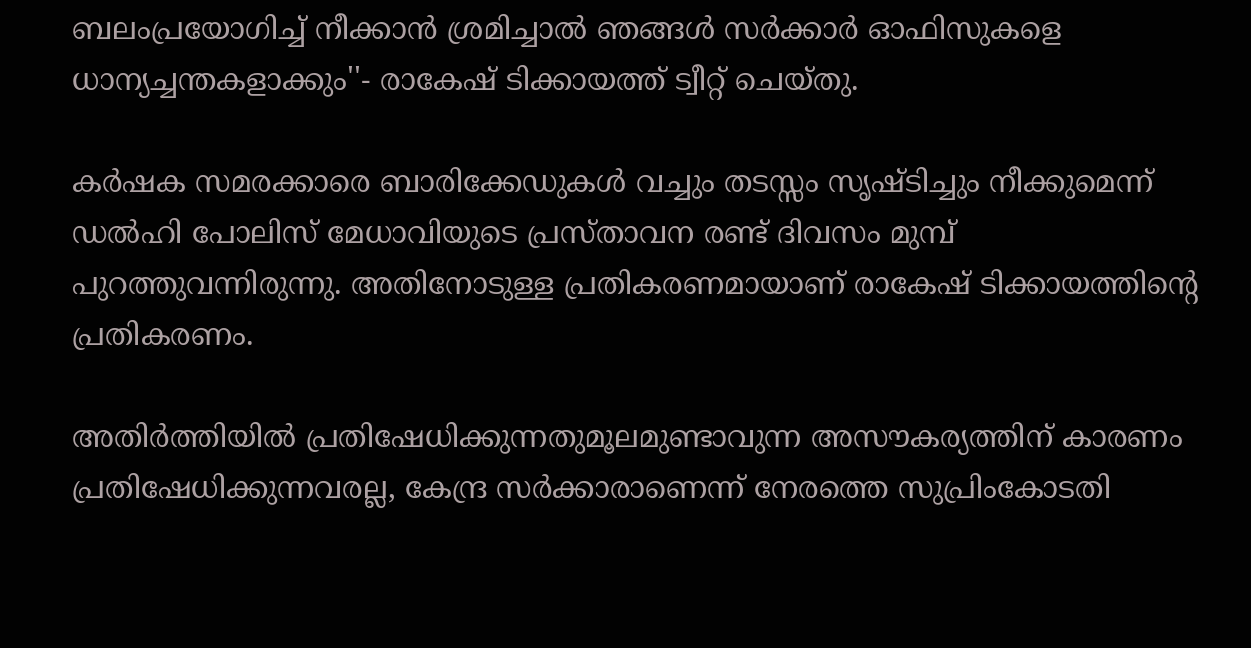ബലംപ്രയോഗിച്ച് നീക്കാന്‍ ശ്രമിച്ചാല്‍ ഞങ്ങള്‍ സര്‍ക്കാര്‍ ഓഫിസുകളെ ധാന്യച്ചന്തകളാക്കും''- രാകേഷ് ടിക്കായത്ത് ട്വീറ്റ് ചെയ്തു.

കര്‍ഷക സമരക്കാരെ ബാരിക്കേഡുകള്‍ വച്ചും തടസ്സം സൃഷ്ടിച്ചും നീക്കുമെന്ന് ഡല്‍ഹി പോലിസ് മേധാവിയുടെ പ്രസ്താവന രണ്ട് ദിവസം മുമ്പ് പുറത്തുവന്നിരുന്നു. അതിനോടുള്ള പ്രതികരണമായാണ് രാകേഷ് ടിക്കായത്തിന്റെ പ്രതികരണം.

അതിര്‍ത്തിയില്‍ പ്രതിഷേധിക്കുന്നതുമൂലമുണ്ടാവുന്ന അസൗകര്യത്തിന് കാരണം പ്രതിഷേധിക്കുന്നവരല്ല, കേന്ദ്ര സര്‍ക്കാരാണെന്ന് നേരത്തെ സുപ്രിംകോടതി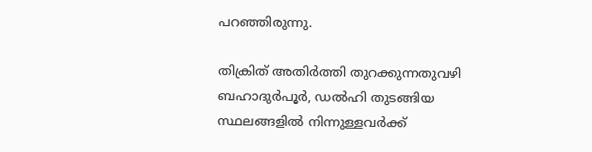പറഞ്ഞിരുന്നു.

തിക്രിത് അതിര്‍ത്തി തുറക്കുന്നതുവഴി ബഹാദുര്‍പൂര്‍, ഡല്‍ഹി തുടങ്ങിയ സ്ഥലങ്ങളില്‍ നിന്നുള്ളവര്‍ക്ക്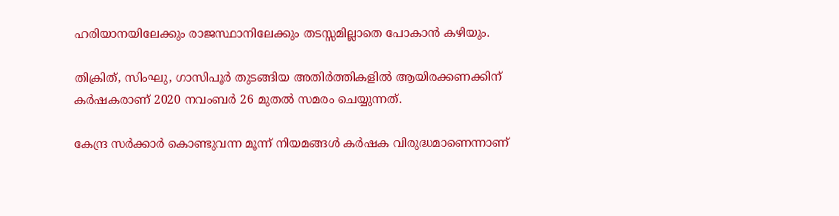ഹരിയാനയിലേക്കും രാജസ്ഥാനിലേക്കും തടസ്സമില്ലാതെ പോകാന്‍ കഴിയും.

തിക്രിത്, സിംഘു, ഗാസിപൂര്‍ തുടങ്ങിയ അതിര്‍ത്തികളില്‍ ആയിരക്കണക്കിന് കര്‍ഷകരാണ് 2020 നവംബര്‍ 26 മുതല്‍ സമരം ചെയ്യുന്നത്.

കേന്ദ്ര സര്‍ക്കാര്‍ കൊണ്ടുവന്ന മൂന്ന് നിയമങ്ങള്‍ കര്‍ഷക വിരുദ്ധമാണെന്നാണ്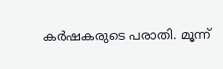കര്‍ഷകരുടെ പരാതി. മൂന്ന്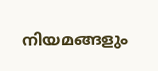നിയമങ്ങളും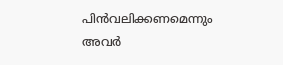പിന്‍വലിക്കണമെന്നും അവര്‍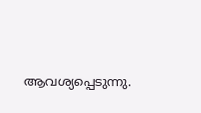ആവശ്യപ്പെടുന്നു.